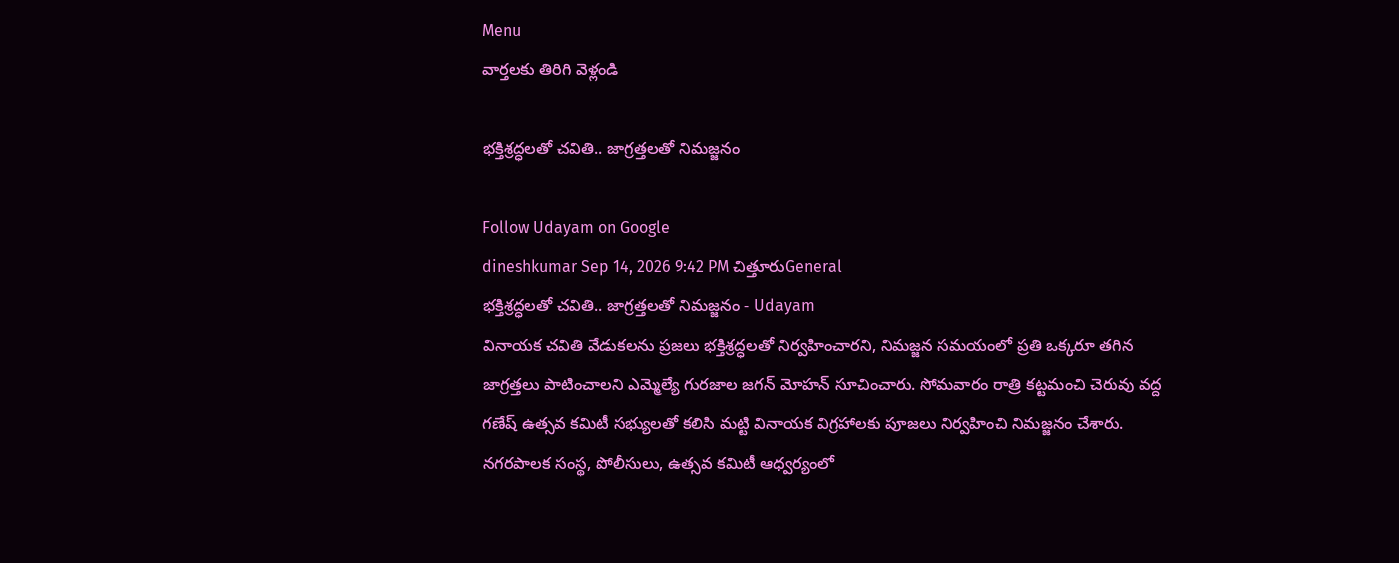Menu
వార్తలకు తిరిగి వెళ్లండి

భక్తిశ్రద్ధలతో చవితి.. జాగ్రత్తలతో నిమజ్జనం

Follow Udayam on Google
dineshkumar Sep 14, 2026 9:42 PM చిత్తూరుGeneral
భక్తిశ్రద్ధలతో చవితి.. జాగ్రత్తలతో నిమజ్జనం - Udayam
వినాయక చవితి వేడుకలను ప్రజలు భక్తిశ్రద్ధలతో నిర్వహించారని, నిమజ్జన సమయంలో ప్రతి ఒక్కరూ తగిన జాగ్రత్తలు పాటించాలని ఎమ్మెల్యే గురజాల జగన్ మోహన్ సూచించారు. సోమవారం రాత్రి కట్టమంచి చెరువు వద్ద గణేష్ ఉత్సవ కమిటీ సభ్యులతో కలిసి మట్టి వినాయక విగ్రహాలకు పూజలు నిర్వహించి నిమజ్జనం చేశారు. నగరపాలక సంస్థ, పోలీసులు, ఉత్సవ కమిటీ ఆధ్వర్యంలో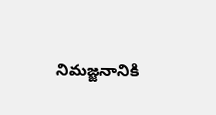నిమజ్జనానికి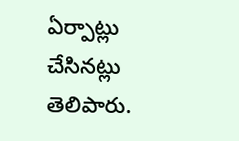ఏర్పాట్లు చేసినట్లు తెలిపారు.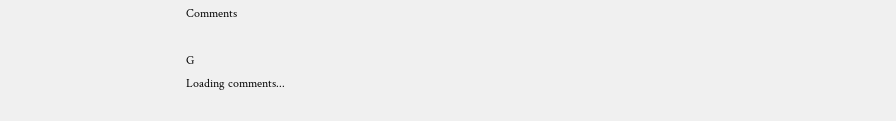Comments

G
Loading comments...